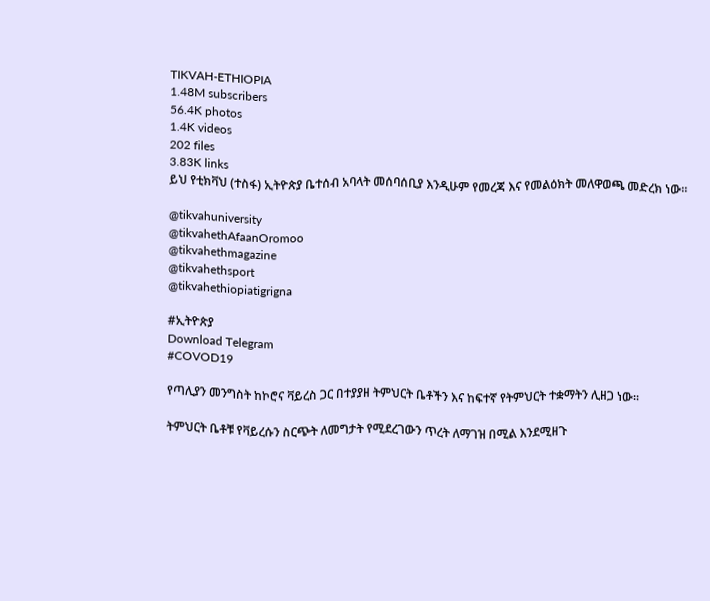TIKVAH-ETHIOPIA
1.48M subscribers
56.4K photos
1.4K videos
202 files
3.83K links
ይህ የቲክቫህ (ተስፋ) ኢትዮጵያ ቤተሰብ አባላት መሰባሰቢያ እንዲሁም የመረጃ እና የመልዕክት መለዋወጫ መድረክ ነው።

@tikvahuniversity
@tikvahethAfaanOromoo
@tikvahethmagazine
@tikvahethsport
@tikvahethiopiatigrigna

#ኢትዮጵያ
Download Telegram
#COVOD19

የጣሊያን መንግስት ከኮሮና ቫይረስ ጋር በተያያዘ ትምህርት ቤቶችን እና ከፍተኛ የትምህርት ተቋማትን ሊዘጋ ነው።

ትምህርት ቤቶቹ የቫይረሱን ስርጭት ለመግታት የሚደረገውን ጥረት ለማገዝ በሚል እንደሚዘጉ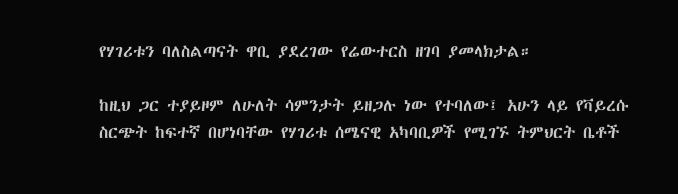የሃገሪቱን ባለስልጣናት ዋቢ ያደረገው የሬውተርስ ዘገባ ያመላክታል።

ከዚህ ጋር ተያይዞም ለሁለት ሳምንታት ይዘጋሉ ነው የተባለው፤ አሁን ላይ የቫይረሱ ስርጭት ከፍተኛ በሆነባቸው የሃገሪቱ ሰሜናዊ አካባቢዎች የሚገኙ ትምህርት ቤቶች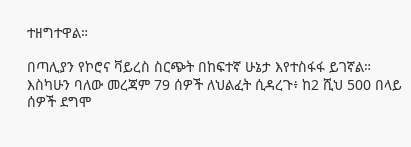ተዘግተዋል።

በጣሊያን የኮሮና ቫይረስ ስርጭት በከፍተኛ ሁኔታ እየተስፋፋ ይገኛል። እስካሁን ባለው መረጃም 79 ሰዎች ለህልፈት ሲዳረጉ፥ ከ2 ሺህ 500 በላይ ሰዎች ደግሞ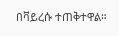በቫይረሱ ተጠቅተዋል።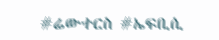#ሬውተርስ #ኤፍቢሲ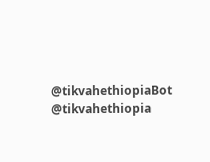@tikvahethiopiaBot @tikvahethiopia